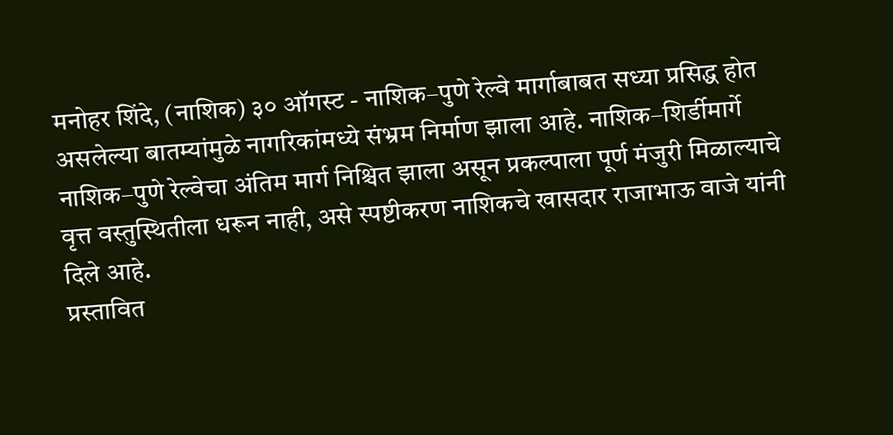मनोहर शिंदे, (नाशिक) ३० ऑगस्ट - नाशिक–पुणे रेल्वे मार्गाबाबत सध्या प्रसिद्ध होत असलेल्या बातम्यांमुळे नागरिकांमध्ये संभ्रम निर्माण झाला आहे. नाशिक–शिर्डीमार्गे नाशिक–पुणे रेल्वेचा अंतिम मार्ग निश्चित झाला असून प्रकल्पाला पूर्ण मंजुरी मिळाल्याचे वृत्त वस्तुस्थितीला धरून नाही, असे स्पष्टीकरण नाशिकचे खासदार राजाभाऊ वाजे यांनी दिले आहे.
प्रस्तावित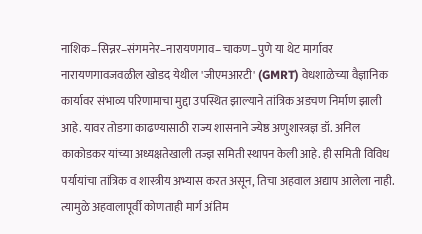नाशिक–सिन्नर–संगमनेर–नारायणगाव–चाकण–पुणे या थेट मार्गावर नारायणगावजवळील खोडद येथील 'जीएमआरटी' (GMRT) वेधशाळेच्या वैज्ञानिक कार्यावर संभाव्य परिणामाचा मुद्दा उपस्थित झाल्याने तांत्रिक अडचण निर्माण झाली आहे. यावर तोडगा काढण्यासाठी राज्य शासनाने ज्येष्ठ अणुशास्त्रज्ञ डॉ. अनिल काकोडकर यांच्या अध्यक्षतेखाली तज्ज्ञ समिती स्थापन केली आहे. ही समिती विविध पर्यायांचा तांत्रिक व शास्त्रीय अभ्यास करत असून, तिचा अहवाल अद्याप आलेला नाही. त्यामुळे अहवालापूर्वी कोणताही मार्ग अंतिम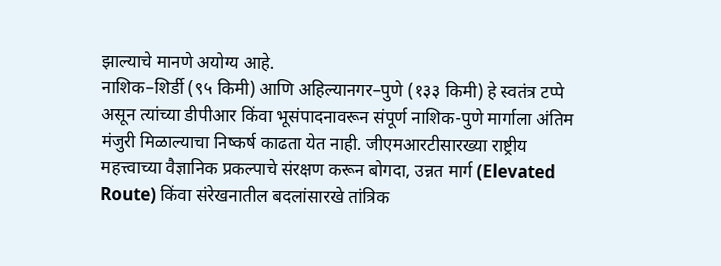झाल्याचे मानणे अयोग्य आहे.
नाशिक–शिर्डी (९५ किमी) आणि अहिल्यानगर–पुणे (१३३ किमी) हे स्वतंत्र टप्पे असून त्यांच्या डीपीआर किंवा भूसंपादनावरून संपूर्ण नाशिक-पुणे मार्गाला अंतिम मंजुरी मिळाल्याचा निष्कर्ष काढता येत नाही. जीएमआरटीसारख्या राष्ट्रीय महत्त्वाच्या वैज्ञानिक प्रकल्पाचे संरक्षण करून बोगदा, उन्नत मार्ग (Elevated Route) किंवा संरेखनातील बदलांसारखे तांत्रिक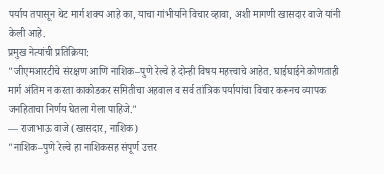पर्याय तपासून थेट मार्ग शक्य आहे का, याचा गांभीर्याने विचार व्हावा, अशी मागणी खासदार वाजे यांनी केली आहे.
प्रमुख नेत्यांची प्रतिक्रिया:
"जीएमआरटीचे संरक्षण आणि नाशिक–पुणे रेल्वे हे दोन्ही विषय महत्त्वाचे आहेत. घाईघाईने कोणताही मार्ग अंतिम न करता काकोडकर समितीचा अहवाल व सर्व तांत्रिक पर्यायांचा विचार करूनच व्यापक जनहिताचा निर्णय घेतला गेला पाहिजे."
— राजाभाऊ वाजे (खासदार, नाशिक)
"नाशिक–पुणे रेल्वे हा नाशिकसह संपूर्ण उत्तर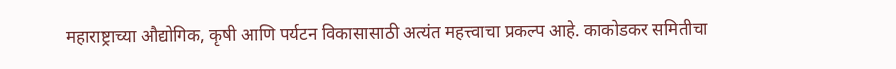महाराष्ट्राच्या औद्योगिक, कृषी आणि पर्यटन विकासासाठी अत्यंत महत्त्वाचा प्रकल्प आहे. काकोडकर समितीचा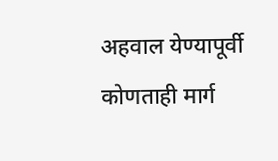अहवाल येण्यापूर्वी कोणताही मार्ग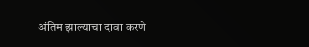अंतिम झाल्याचा दावा करणे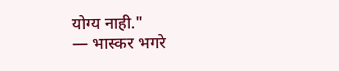योग्य नाही."
— भास्कर भगरे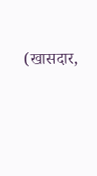(खासदार,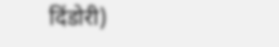दिंडोरी)